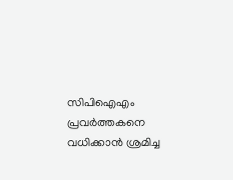സിപിഐഎം പ്രവർത്തകനെ വധിക്കാൻ ശ്രമിച്ച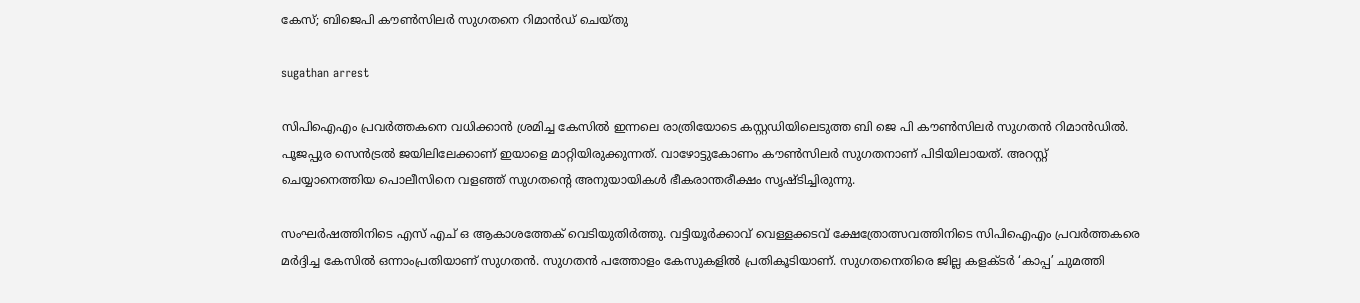കേസ്; ബിജെപി കൗൺസിലർ സുഗതനെ റിമാൻഡ് ചെയ്തു

sugathan arrest

സിപിഐഎം പ്രവർത്തകനെ വധിക്കാൻ ശ്രമിച്ച കേസിൽ ഇന്നലെ രാത്രിയോടെ കസ്റ്റഡിയിലെടുത്ത ബി ജെ പി കൗൺസിലർ സുഗതൻ റിമാൻഡിൽ. പൂജപ്പുര സെൻട്രൽ ജയിലിലേക്കാണ് ഇയാളെ മാറ്റിയിരുക്കുന്നത്. വാഴോട്ടുകോണം കൗൺസിലർ സുഗതനാണ് പിടിയിലായത്. അറസ്റ്റ് ചെയ്യാനെത്തിയ പൊലീസിനെ വളഞ്ഞ് സുഗതന്റെ അനുയായികൾ ഭീകരാന്തരീക്ഷം സൃഷ്ടിച്ചിരുന്നു.

സംഘർഷത്തിനിടെ എസ് എച് ഒ ആകാശത്തേക് വെടിയുതിർത്തു. വട്ടിയൂർക്കാവ് വെള്ളക്കടവ് ക്ഷേത്രോത്സവത്തിനിടെ സിപിഐഎം പ്രവർത്തകരെ മർദ്ദിച്ച കേസിൽ ഒന്നാംപ്രതിയാണ് സുഗതൻ. സുഗതൻ പത്തോളം കേസുകളിൽ പ്രതികൂടിയാണ്. സുഗതനെതിരെ ജില്ല കളക്ടർ ‘കാപ്പ’ ചുമത്തി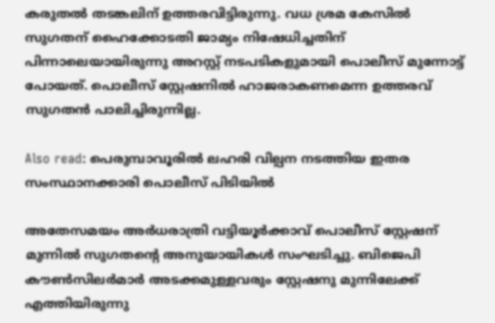കരുതൽ തടങ്കലിന് ഉത്തരവിട്ടിരുന്നു. വധ ശ്രമ കേസിൽ സുഗതന് ഹൈക്കോടതി ജാമ്യം നിഷേധിച്ചതിന് പിന്നാലെയായിരുന്നു അറസ്റ്റ് നടപടികളുമായി പൊലീസ് മുന്നോട്ട് പോയത്. പൊലീസ് സ്റ്റേഷനിൽ ഹാജരാകണമെന്ന ഉത്തരവ് സുഗതൻ പാലിച്ചിരുന്നില്ല.

Also read: പെരുമ്പാവൂരിൽ ലഹരി വില്പന നടത്തിയ ഇതര സംസ്ഥാനക്കാരി പൊലീസ് പിടിയിൽ

അതേസമയം അർധരാത്രി വട്ടിയൂർക്കാവ് പൊലീസ് സ്റ്റേഷന് മുന്നിൽ സുഗതന്റെ അനുയായികൾ സംഘടിച്ചു. ബിജെപി കൗൺസിലർമാർ അടക്കമുള്ളവരും സ്റ്റേഷനു മുന്നിലേക്ക് എത്തിയിരുന്നു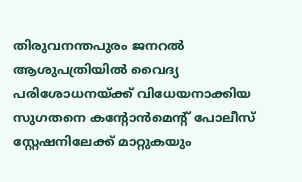തിരുവനന്തപുരം ജനറൽ ആശുപത്രിയിൽ വൈദ്യ പരിശോധനയ്ക്ക് വിധേയനാക്കിയ സുഗതനെ കന്റോൻമെന്റ് പോലീസ് സ്റ്റേഷനിലേക്ക് മാറ്റുകയും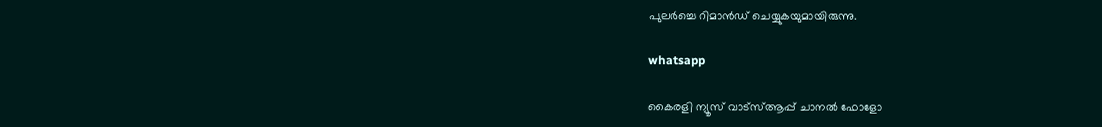പുലർച്ചെ റിമാൻഡ് ചെയ്യുകയുമായിരുന്നു.

whatsapp

കൈരളി ന്യൂസ് വാട്‌സ്ആപ്പ് ചാനല്‍ ഫോളോ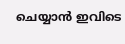ചെയ്യാന്‍ ഇവിടെ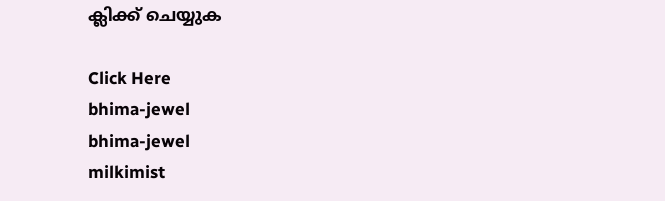ക്ലിക്ക് ചെയ്യുക

Click Here
bhima-jewel
bhima-jewel
milkimist